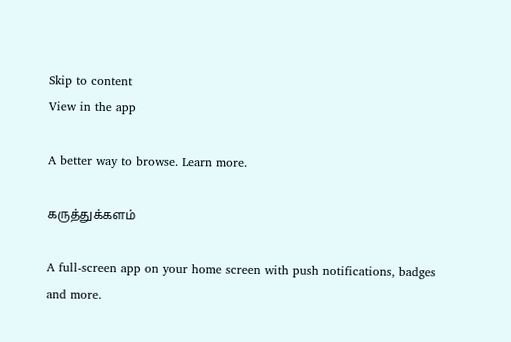Skip to content
View in the app

A better way to browse. Learn more.

கருத்துக்களம்

A full-screen app on your home screen with push notifications, badges and more.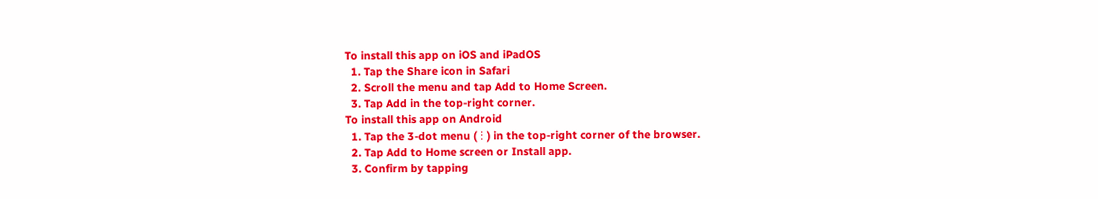To install this app on iOS and iPadOS
  1. Tap the Share icon in Safari
  2. Scroll the menu and tap Add to Home Screen.
  3. Tap Add in the top-right corner.
To install this app on Android
  1. Tap the 3-dot menu (⋮) in the top-right corner of the browser.
  2. Tap Add to Home screen or Install app.
  3. Confirm by tapping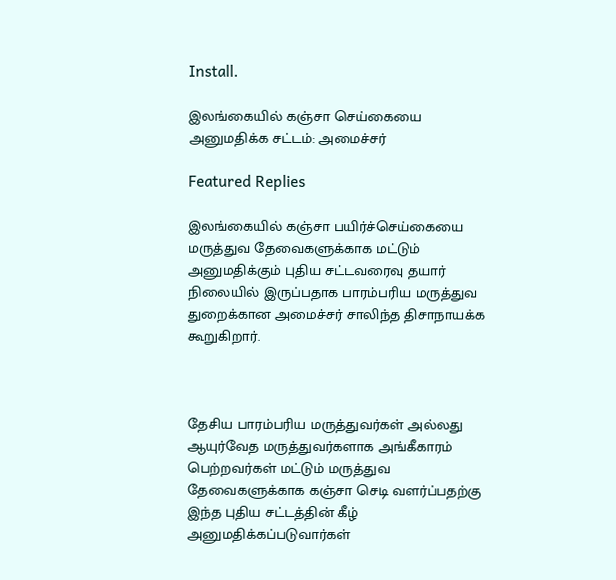Install.

இலங்கையில் கஞ்சா செய்கையை அனுமதிக்க சட்டம்: அமைச்சர்

Featured Replies

இலங்கையில் கஞ்சா பயிர்ச்செய்கையை மருத்துவ தேவைகளுக்காக மட்டும் அனுமதிக்கும் புதிய சட்டவரைவு தயார் நிலையில் இருப்பதாக பாரம்பரிய மருத்துவ துறைக்கான அமைச்சர் சாலிந்த திசாநாயக்க கூறுகிறார்.



தேசிய பாரம்பரிய மருத்துவர்கள் அல்லது ஆயுர்வேத மருத்துவர்களாக அங்கீகாரம் பெற்றவர்கள் மட்டும் மருத்துவ தேவைகளுக்காக கஞ்சா செடி வளர்ப்பதற்கு இந்த புதிய சட்டத்தின் கீழ் அனுமதிக்கப்படுவார்கள்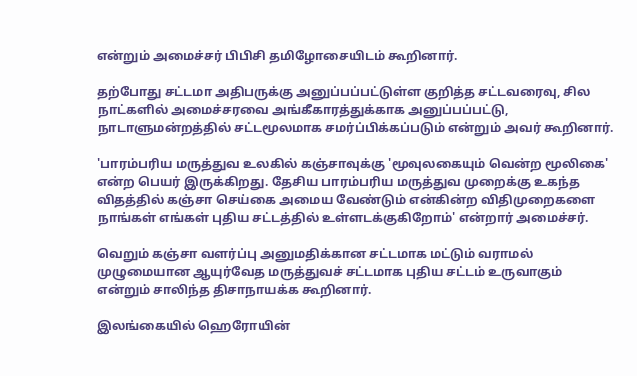என்றும் அமைச்சர் பிபிசி தமிழோசையிடம் கூறினார்.

தற்போது சட்டமா அதிபருக்கு அனுப்பப்பட்டுள்ள குறித்த சட்டவரைவு, சில நாட்களில் அமைச்சரவை அங்கீகாரத்துக்காக அனுப்பப்பட்டு, நாடாளுமன்றத்தில் சட்டமூலமாக சமர்ப்பிக்கப்படும் என்றும் அவர் கூறினார்.

'பாரம்பரிய மருத்துவ உலகில் கஞ்சாவுக்கு 'மூவுலகையும் வென்ற மூலிகை' என்ற பெயர் இருக்கிறது. தேசிய பாரம்பரிய மருத்துவ முறைக்கு உகந்த விதத்தில் கஞ்சா செய்கை அமைய வேண்டும் என்கின்ற விதிமுறைகளை நாங்கள் எங்கள் புதிய சட்டத்தில் உள்ளடக்குகிறோம்' என்றார் அமைச்சர்.

வெறும் கஞ்சா வளர்ப்பு அனுமதிக்கான சட்டமாக மட்டும் வராமல் முழுமையான ஆயுர்வேத மருத்துவச் சட்டமாக புதிய சட்டம் உருவாகும் என்றும் சாலிந்த திசாநாயக்க கூறினார்.

இலங்கையில் ஹெரோயின்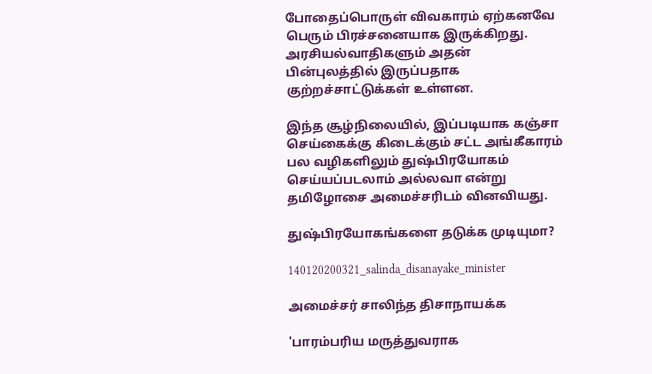போதைப்பொருள் விவகாரம் ஏற்கனவே பெரும் பிரச்சனையாக இருக்கிறது. அரசியல்வாதிகளும் அதன் பின்புலத்தில் இருப்பதாக குற்றச்சாட்டுக்கள் உள்ளன.

இந்த சூழ்நிலையில், இப்படியாக கஞ்சா செய்கைக்கு கிடைக்கும் சட்ட அங்கீகாரம் பல வழிகளிலும் துஷ்பிரயோகம் செய்யப்படலாம் அல்லவா என்று தமிழோசை அமைச்சரிடம் வினவியது.

துஷ்பிரயோகங்களை தடுக்க முடியுமா?

140120200321_salinda_disanayake_minister

அமைச்சர் சாலிந்த திசாநாயக்க

'பாரம்பரிய மருத்துவராக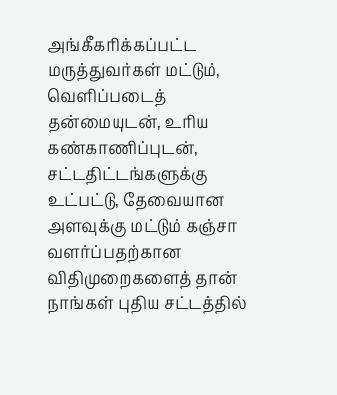அங்கீகரிக்கப்பட்ட மருத்துவர்கள் மட்டும், வெளிப்படைத் தன்மையுடன், உரிய கண்காணிப்புடன், சட்டதிட்டங்களுக்கு உட்பட்டு, தேவையான அளவுக்கு மட்டும் கஞ்சா வளர்ப்பதற்கான விதிமுறைகளைத் தான் நாங்கள் புதிய சட்டத்தில்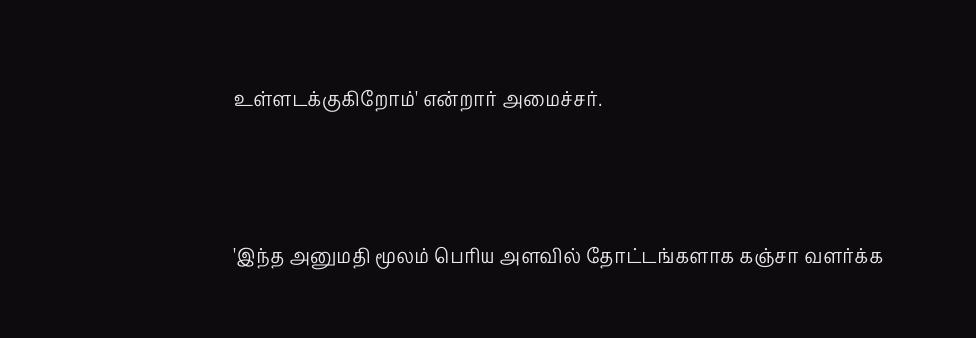உள்ளடக்குகிறோம்' என்றார் அமைச்சர்.



'இந்த அனுமதி மூலம் பெரிய அளவில் தோட்டங்களாக கஞ்சா வளர்க்க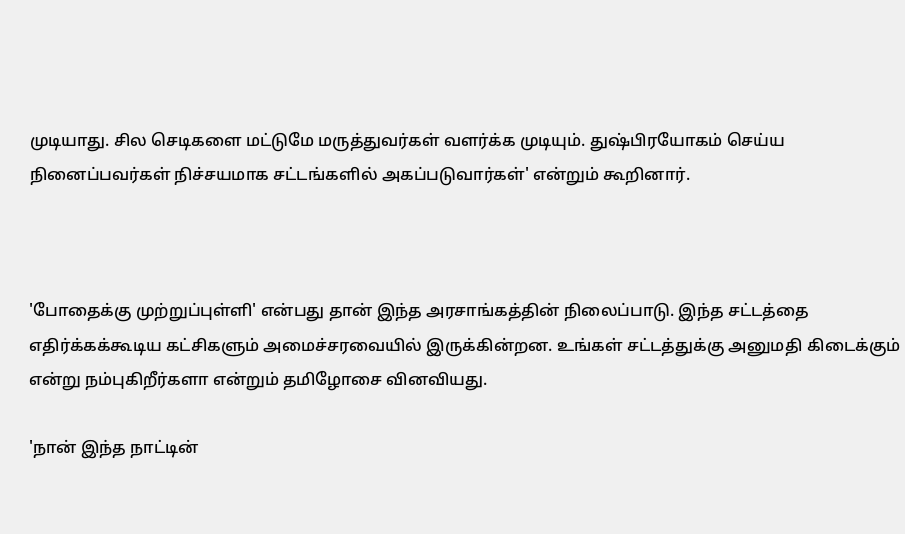முடியாது. சில செடிகளை மட்டுமே மருத்துவர்கள் வளர்க்க முடியும். துஷ்பிரயோகம் செய்ய நினைப்பவர்கள் நிச்சயமாக சட்டங்களில் அகப்படுவார்கள்' என்றும் கூறினார்.



'போதைக்கு முற்றுப்புள்ளி' என்பது தான் இந்த அரசாங்கத்தின் நிலைப்பாடு. இந்த சட்டத்தை எதிர்க்கக்கூடிய கட்சிகளும் அமைச்சரவையில் இருக்கின்றன. உங்கள் சட்டத்துக்கு அனுமதி கிடைக்கும் என்று நம்புகிறீர்களா என்றும் தமிழோசை வினவியது.

'நான் இந்த நாட்டின்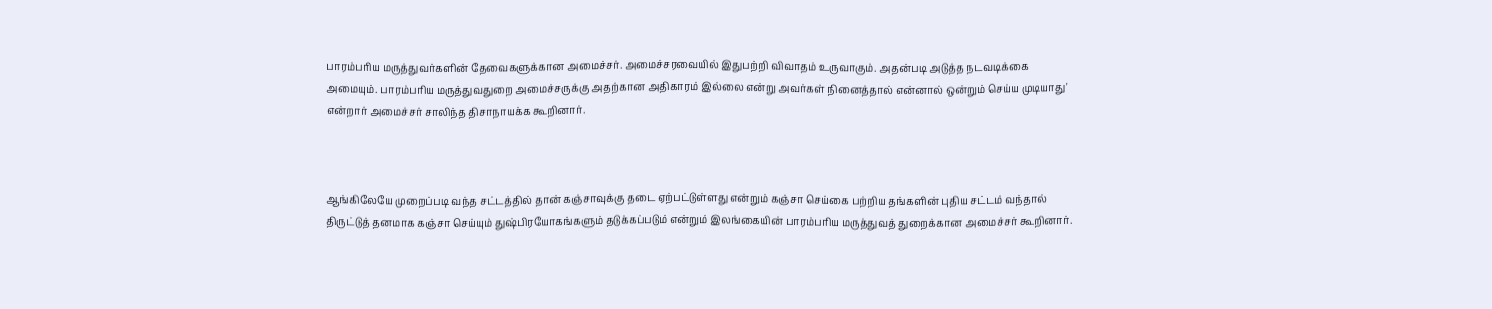பாரம்பரிய மருத்துவர்களின் தேவைகளுக்கான அமைச்சர். அமைச்சரவையில் இதுபற்றி விவாதம் உருவாகும். அதன்படி அடுத்த நடவடிக்கை அமையும். பாரம்பரிய மருத்துவதுறை அமைச்சருக்கு அதற்கான அதிகாரம் இல்லை என்று அவர்கள் நினைத்தால் என்னால் ஒன்றும் செய்ய முடியாது' என்றார் அமைச்சர் சாலிந்த திசாநாயக்க கூறினார்.



ஆங்கிலேயே முறைப்படி வந்த சட்டத்தில் தான் கஞ்சாவுக்கு தடை ஏற்பட்டுள்ளது என்றும் கஞ்சா செய்கை பற்றிய தங்களின் புதிய சட்டம் வந்தால் திருட்டுத் தனமாக கஞ்சா செய்யும் துஷ்பிரயோகங்களும் தடுக்கப்படும் என்றும் இலங்கையின் பாரம்பரிய மருத்துவத் துறைக்கான அமைச்சர் கூறினார்.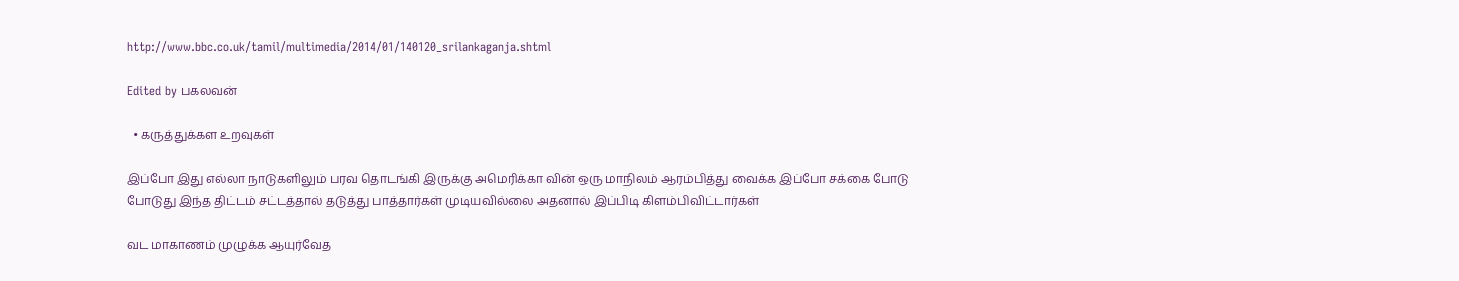http://www.bbc.co.uk/tamil/multimedia/2014/01/140120_srilankaganja.shtml

Edited by பகலவன்

  • கருத்துக்கள உறவுகள்

இப்போ இது எல்லா நாடுகளிலும் பரவ தொடங்கி இருக்கு அமெரிக்கா வின் ஒரு மாநிலம் ஆரம்பித்து வைக்க இப்போ சக்கை போடு போடுது இந்த திட்டம் சட்டத்தால் தடுத்து பாத்தார்கள் முடியவில்லை அதனால் இப்பிடி கிளம்பிவிட்டார்கள்

வட மாகாணம் முழுக்க ஆயுர்வேத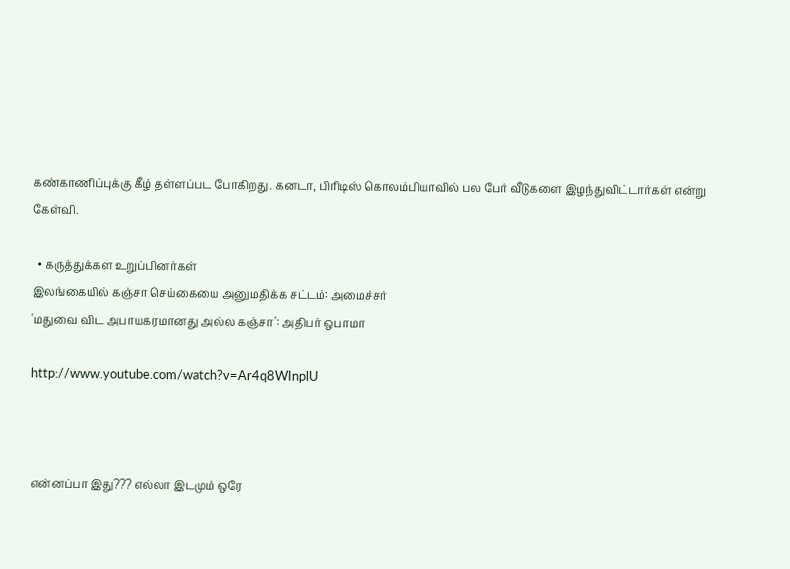கண்காணிப்புக்கு கீழ் தள்ளப்பட போகிறது. கனடா, பிரிடிஸ் கொலம்பியாவில் பல பேர் வீடுகளை இழந்துவிட்டார்கள் என்று கேள்வி.

  • கருத்துக்கள உறுப்பினர்கள்
இலங்கையில் கஞ்சா செய்கையை அனுமதிக்க சட்டம்: அமைச்சர்
'மதுவை விட அபாயகரமானது அல்ல கஞ்சா': அதிபர் ஒபாமா

http://www.youtube.com/watch?v=Ar4q8WInplU



என்னப்பா இது??? எல்லா இடமும் ஒரே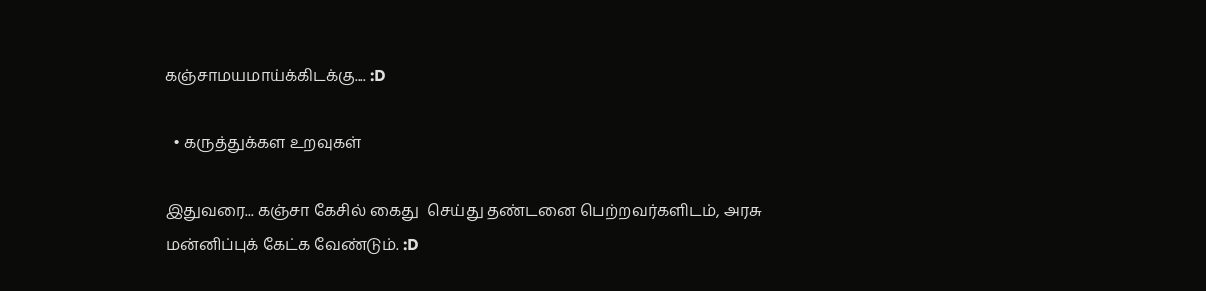கஞ்சாமயமாய்க்கிடக்கு.... :D

  • கருத்துக்கள உறவுகள்

இதுவரை... கஞ்சா கேசில் கைது  செய்து தண்டனை பெற்றவர்களிடம், அரசு மன்னிப்புக் கேட்க வேண்டும். :D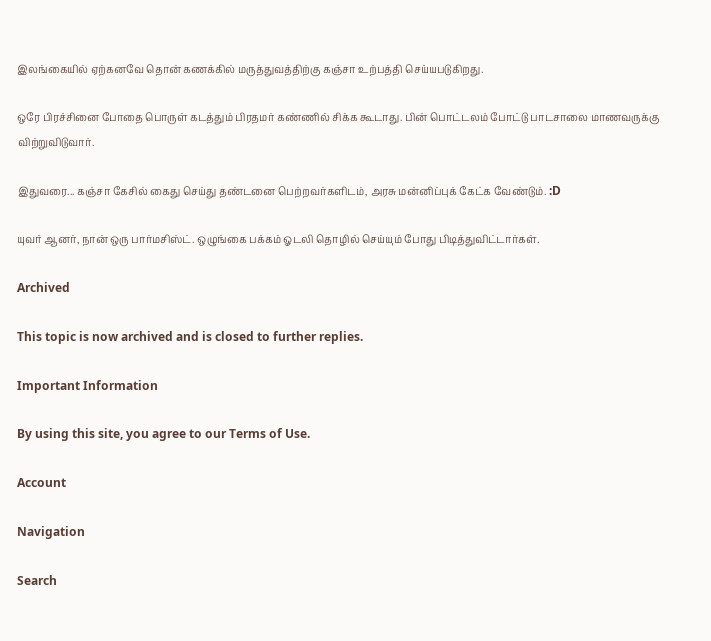இலங்கையில் ஏற்கனவே தொன் கணக்கில் மருத்துவத்திற்கு கஞ்சா உற்பத்தி செய்யபடுகிறது.

ஒரே பிரச்சினை போதை பொருள் கடத்தும் பிரதமர் கண்ணில் சிக்க கூடாது. பின் பொட்டலம் போட்டு பாடசாலை மாணவருக்கு விற்றுவிடுவார்.

இதுவரை... கஞ்சா கேசில் கைது செய்து தண்டனை பெற்றவர்களிடம், அரசு மன்னிப்புக் கேட்க வேண்டும். :D

யுவர் ஆனர், நான் ஒரு பார்மசிஸ்ட். ஒழுங்கை பக்கம் ஓடலி தொழில் செய்யும் போது பிடித்துவிட்டார்கள்.

Archived

This topic is now archived and is closed to further replies.

Important Information

By using this site, you agree to our Terms of Use.

Account

Navigation

Search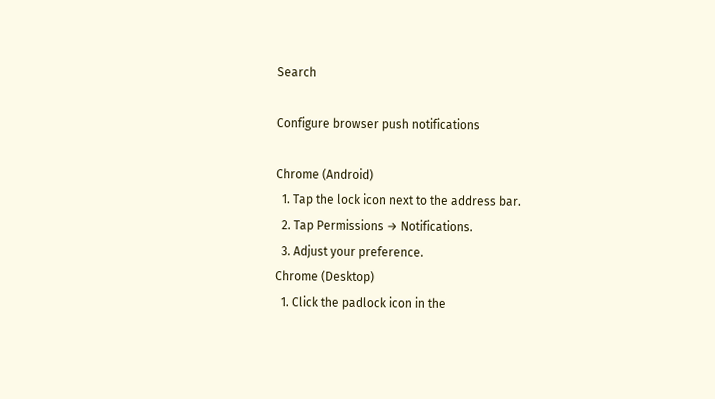Search

Configure browser push notifications

Chrome (Android)
  1. Tap the lock icon next to the address bar.
  2. Tap Permissions → Notifications.
  3. Adjust your preference.
Chrome (Desktop)
  1. Click the padlock icon in the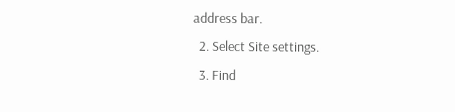address bar.
  2. Select Site settings.
  3. Find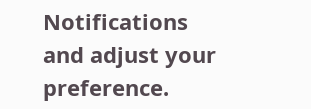Notifications and adjust your preference.